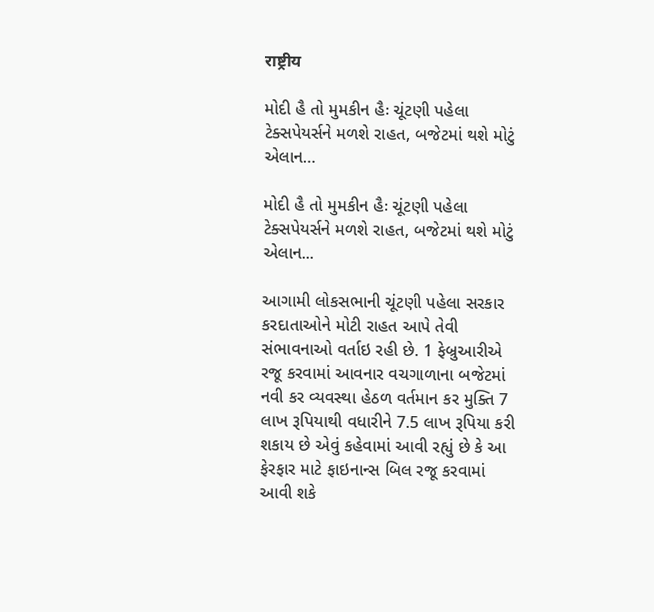राष्ट्रीय

મોદી હૈ તો મુમકીન હૈઃ ચૂંટણી પહેલા ટેક્સપેયર્સને મળશે રાહત, બજેટમાં થશે મોટું એલાન…

મોદી હૈ તો મુમકીન હૈઃ ચૂંટણી પહેલા ટેક્સપેયર્સને મળશે રાહત, બજેટમાં થશે મોટું એલાન...

આગામી લોકસભાની ચૂંટણી પહેલા સરકાર કરદાતાઓને મોટી રાહત આપે તેવી સંભાવનાઓ વર્તાઇ રહી છે. 1 ફેબ્રુઆરીએ રજૂ કરવામાં આવનાર વચગાળાના બજેટમાં નવી કર વ્યવસ્થા હેઠળ વર્તમાન કર મુક્તિ 7 લાખ રૂપિયાથી વધારીને 7.5 લાખ રૂપિયા કરી શકાય છે એવું કહેવામાં આવી રહ્યું છે કે આ ફેરફાર માટે ફાઇનાન્સ બિલ રજૂ કરવામાં આવી શકે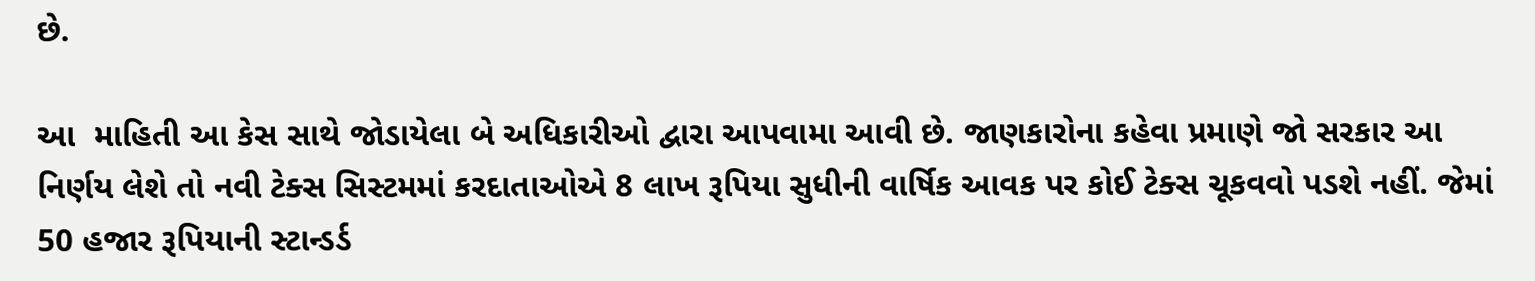છે.

આ  માહિતી આ કેસ સાથે જોડાયેલા બે અધિકારીઓ દ્વારા આપવામા આવી છે. જાણકારોના કહેવા પ્રમાણે જો સરકાર આ નિર્ણય લેશે તો નવી ટેક્સ સિસ્ટમમાં કરદાતાઓએ 8 લાખ રૂપિયા સુધીની વાર્ષિક આવક પર કોઈ ટેક્સ ચૂકવવો પડશે નહીં. જેમાં 50 હજાર રૂપિયાની સ્ટાન્ડર્ડ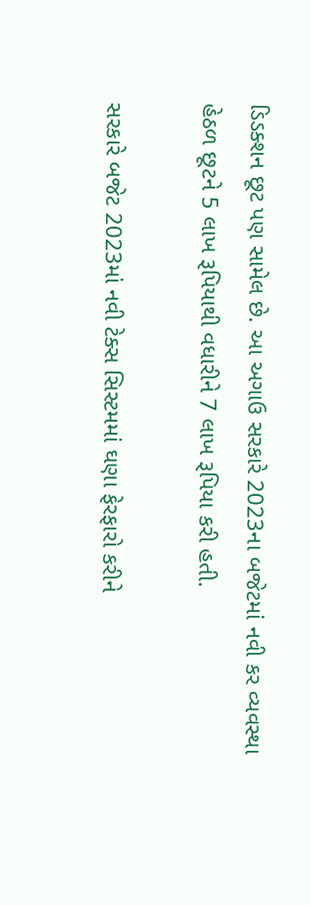ડિડક્શન છૂટ પણ સામેલ છે. આ અગાઉ સરકારે 2023ના બજેટમાં નવી કર વ્યવસ્થા હેઠળ છૂટને 5 લાખ રૂપિયાથી વધારીને 7 લાખ રૂપિયા કરી હતી.

સરકારે બજેટ 2023માં નવી ટેક્સ સિસ્ટમમાં ઘણા ફેરફારો કરીને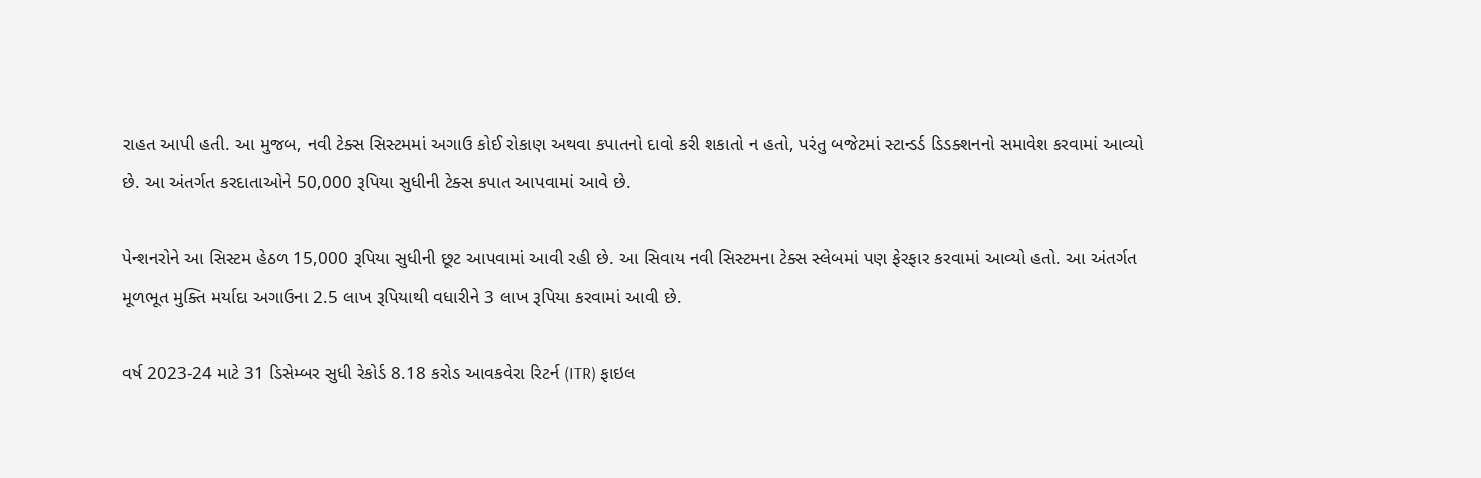રાહત આપી હતી. આ મુજબ, નવી ટેક્સ સિસ્ટમમાં અગાઉ કોઈ રોકાણ અથવા કપાતનો દાવો કરી શકાતો ન હતો, પરંતુ બજેટમાં સ્ટાન્ડર્ડ ડિડક્શનનો સમાવેશ કરવામાં આવ્યો છે. આ અંતર્ગત કરદાતાઓને 50,000 રૂપિયા સુધીની ટેક્સ કપાત આપવામાં આવે છે.

પેન્શનરોને આ સિસ્ટમ હેઠળ 15,000 રૂપિયા સુધીની છૂટ આપવામાં આવી રહી છે. આ સિવાય નવી સિસ્ટમના ટેક્સ સ્લેબમાં પણ ફેરફાર કરવામાં આવ્યો હતો. આ અંતર્ગત મૂળભૂત મુક્તિ મર્યાદા અગાઉના 2.5 લાખ રૂપિયાથી વધારીને 3 લાખ રૂપિયા કરવામાં આવી છે.

વર્ષ 2023-24 માટે 31 ડિસેમ્બર સુધી રેકોર્ડ 8.18 કરોડ આવકવેરા રિટર્ન (ITR) ફાઇલ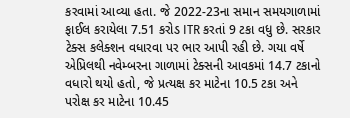કરવામાં આવ્યા હતા. જે 2022-23ના સમાન સમયગાળામાં ફાઈલ કરાયેલા 7.51 કરોડ ITR કરતાં 9 ટકા વધુ છે. સરકાર ટેક્સ કલેક્શન વધારવા પર ભાર આપી રહી છે. ગયા વર્ષે એપ્રિલથી નવેમ્બરના ગાળામાં ટેક્સની આવકમાં 14.7 ટકાનો વધારો થયો હતો, જે પ્રત્યક્ષ કર માટેના 10.5 ટકા અને પરોક્ષ કર માટેના 10.45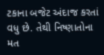ટકાના બજેટ અંદાજ કરતાં વધુ છે. તેથી નિષ્ણાતોના મત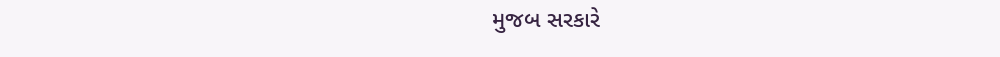મુજબ સરકારે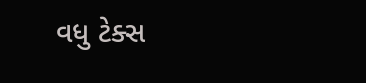વધુ ટેક્સ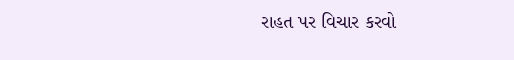રાહત પર વિચાર કરવો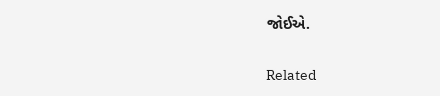જોઈએ.

Related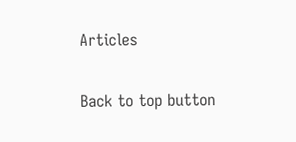Articles

Back to top button